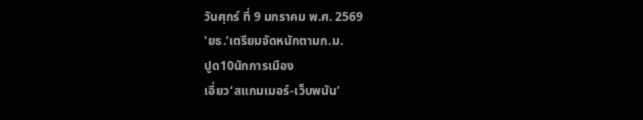วันศุกร์ ที่ 9 มกราคม พ.ศ. 2569
'ยธ.’เตรียมจัดหนักตามก.ม.
ปูด10นักการเมือง
เอี่ยว‘สแกมเมอร์-เว็บพนัน’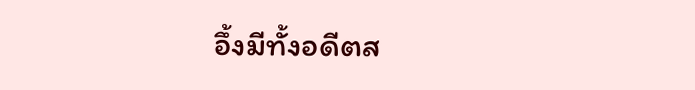อึ้งมีทั้งอดีตส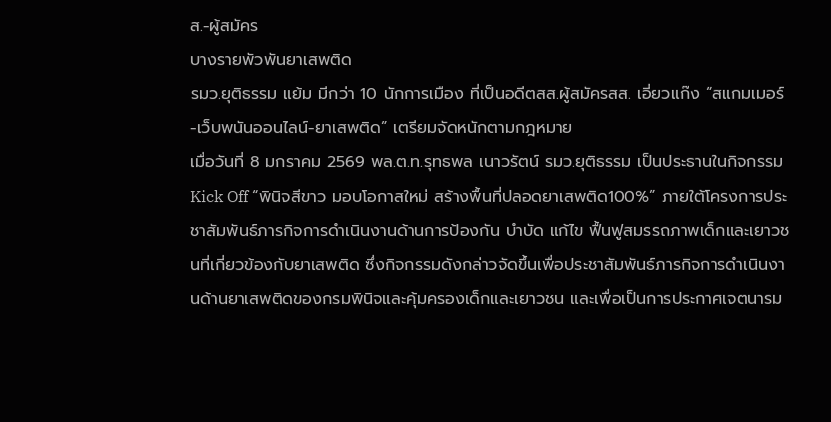ส.-ผู้สมัคร
บางรายพัวพันยาเสพติด
รมว.ยุติธรรม แย้ม มีกว่า 10 นักการเมือง ที่เป็นอดีตสส.ผู้สมัครสส. เอี่ยวแก๊ง “สแกมเมอร์-เว็บพนันออนไลน์-ยาเสพติด” เตรียมจัดหนักตามกฎหมาย
เมื่อวันที่ 8 มกราคม 2569 พล.ต.ท.รุทธพล เนาวรัตน์ รมว.ยุติธรรม เป็นประธานในกิจกรรม Kick Off “พินิจสีขาว มอบโอกาสใหม่ สร้างพื้นที่ปลอดยาเสพติด100%” ภายใต้โครงการประชาสัมพันธ์ภารกิจการดำเนินงานด้านการป้องกัน บำบัด แก้ไข ฟื้นฟูสมรรถภาพเด็กและเยาวชนที่เกี่ยวข้องกับยาเสพติด ซึ่งกิจกรรมดังกล่าวจัดขึ้นเพื่อประชาสัมพันธ์ภารกิจการดำเนินงานด้านยาเสพติดของกรมพินิจและคุ้มครองเด็กและเยาวชน และเพื่อเป็นการประกาศเจตนารม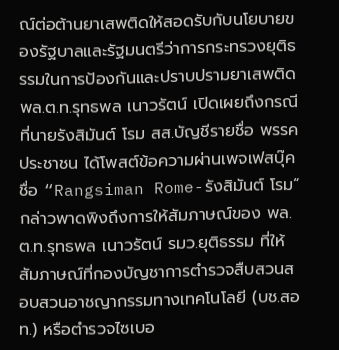ณ์ต่อต้านยาเสพติดให้สอดรับกับนโยบายของรัฐบาลและรัฐมนตรีว่าการกระทรวงยุติธรรมในการป้องกันและปราบปรามยาเสพติด
พล.ต.ท.รุทธพล เนาวรัตน์ เปิดเผยถึงกรณีที่นายรังสิมันต์ โรม สส.บัญชีรายชื่อ พรรคประชาชน ได้โพสต์ข้อความผ่านเพจเฟสบุ๊ค ชื่อ “Rangsiman Rome-รังสิมันต์ โรม“ กล่าวพาดพิงถึงการให้สัมภาษณ์ของ พล.ต.ท.รุทธพล เนาวรัตน์ รมว.ยุติธรรม ที่ให้สัมภาษณ์ที่กองบัญชาการตำรวจสืบสวนสอบสวนอาชญากรรมทางเทคโนโลยี (บช.สอท.) หรือตำรวจไซเบอ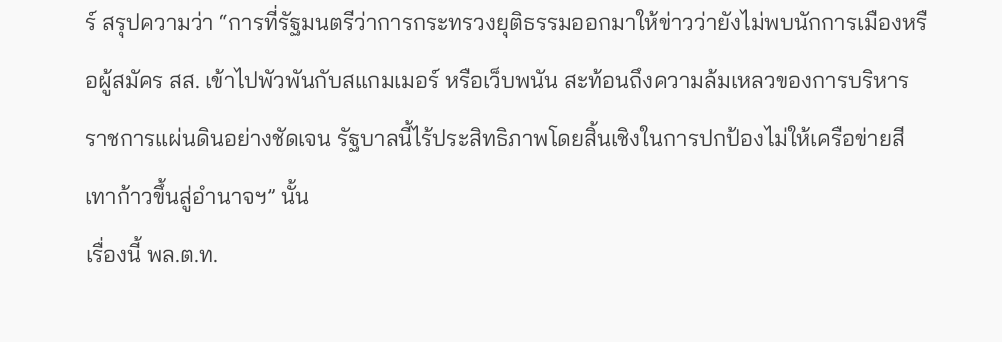ร์ สรุปความว่า “การที่รัฐมนตรีว่าการกระทรวงยุติธรรมออกมาให้ข่าวว่ายังไม่พบนักการเมืองหรือผู้สมัคร สส. เข้าไปพัวพันกับสแกมเมอร์ หรือเว็บพนัน สะท้อนถึงความล้มเหลวของการบริหารราชการแผ่นดินอย่างชัดเจน รัฐบาลนี้ไร้ประสิทธิภาพโดยสิ้นเชิงในการปกป้องไม่ให้เครือข่ายสีเทาก้าวขึ้นสู่อำนาจฯ” นั้น
เรื่องนี้ พล.ต.ท.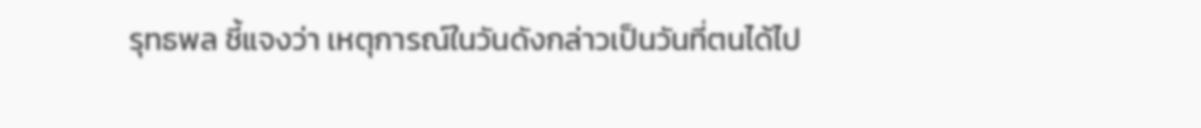รุทธพล ชี้แจงว่า เหตุการณ์ในวันดังกล่าวเป็นวันที่ตนได้ไป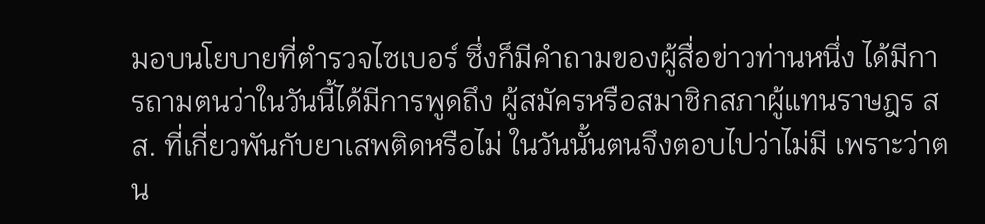มอบนโยบายที่ตำรวจไซเบอร์ ซึ่งก็มีคำถามของผู้สื่อข่าวท่านหนึ่ง ได้มีการถามตนว่าในวันนี้ได้มีการพูดถึง ผู้สมัครหรือสมาชิกสภาผู้แทนราษฎร สส. ที่เกี่ยวพันกับยาเสพติดหรือไม่ ในวันนั้นตนจึงตอบไปว่าไม่มี เพราะว่าตน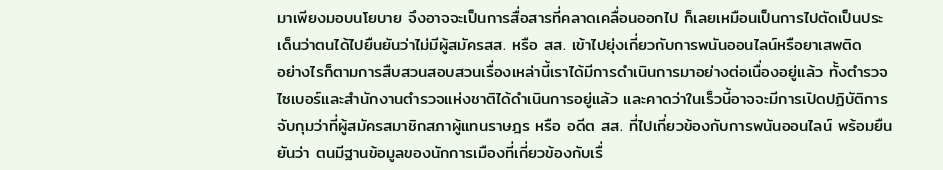มาเพียงมอบนโยบาย จึงอาจจะเป็นการสื่อสารที่คลาดเคลื่อนออกไป ก็เลยเหมือนเป็นการไปตัดเป็นประเด็นว่าตนได้ไปยืนยันว่าไม่มีผู้สมัครสส. หรือ สส. เข้าไปยุ่งเกี่ยวกับการพนันออนไลน์หรือยาเสพติด
อย่างไรก็ตามการสืบสวนสอบสวนเรื่องเหล่านี้เราได้มีการดำเนินการมาอย่างต่อเนื่องอยู่แล้ว ทั้งตำรวจไซเบอร์และสำนักงานตำรวจแห่งชาติได้ดำเนินการอยู่แล้ว และคาดว่าในเร็วนี้อาจจะมีการเปิดปฏิบัติการจับกุมว่าที่ผู้สมัครสมาชิกสภาผู้แทนราษฎร หรือ อดีต สส. ที่ไปเกี่ยวข้องกับการพนันออนไลน์ พร้อมยืนยันว่า ตนมีฐานข้อมูลของนักการเมืองที่เกี่ยวข้องกับเรื่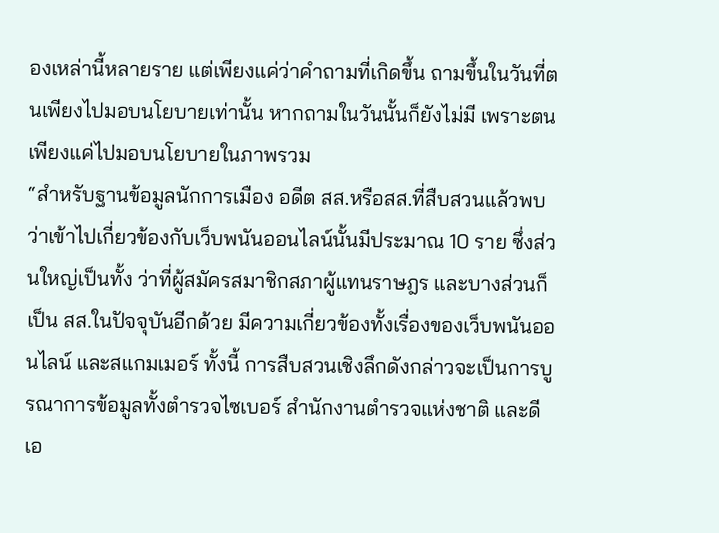องเหล่านี้หลายราย แต่เพียงแค่ว่าคำถามที่เกิดขึ้น ถามขึ้นในวันที่ตนเพียงไปมอบนโยบายเท่านั้น หากถามในวันนั้นก็ยังไม่มี เพราะตนเพียงแค่ไปมอบนโยบายในภาพรวม
“สำหรับฐานข้อมูลนักการเมือง อดีต สส.หรือสส.ที่สืบสวนแล้วพบว่าเข้าไปเกี่ยวข้องกับเว็บพนันออนไลน์นั้นมีประมาณ 10 ราย ซึ่งส่วนใหญ่เป็นทั้ง ว่าที่ผู้สมัครสมาชิกสภาผู้แทนราษฎร และบางส่วนก็เป็น สส.ในปัจจุบันอีกด้วย มีความเกี่ยวข้องทั้งเรื่องของเว็บพนันออนไลน์ และสแกมเมอร์ ทั้งนี้ การสืบสวนเชิงลึกดังกล่าวจะเป็นการบูรณาการข้อมูลทั้งตำรวจไซเบอร์ สำนักงานตำรวจแห่งชาติ และดีเอ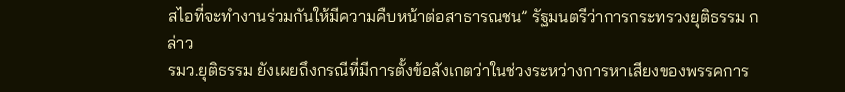สไอที่จะทำงานร่วมกันให้มีความคืบหน้าต่อสาธารณชน” รัฐมนตรีว่าการกระทรวงยุติธรรม กล่าว
รมว.ยุติธรรม ยังเผยถึงกรณีที่มีการตั้งข้อสังเกตว่าในช่วงระหว่างการหาเสียงของพรรคการ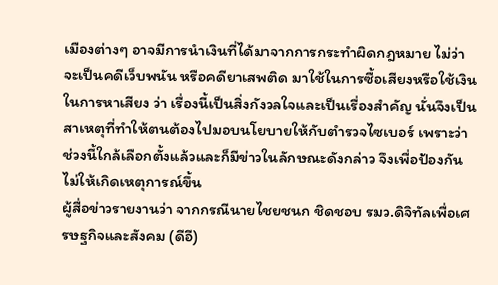เมืองต่างๆ อาจมีการนำเงินที่ได้มาจากการกระทำผิดกฎหมาย ไม่ว่าจะเป็นคดีเว็บพนัน หรือคดียาเสพติด มาใช้ในการซื้อเสียงหรือใช้เงินในการหาเสียง ว่า เรื่องนี้เป็นสิ่งกังวลใจและเป็นเรื่องสำคัญ นั่นจึงเป็นสาเหตุที่ทำให้ตนต้องไปมอบนโยบายให้กับตำรวจไซเบอร์ เพราะว่าช่วงนี้ใกล้เลือกตั้งแล้วและก็มีข่าวในลักษณะดังกล่าว จึงเพื่อป้องกันไม่ให้เกิดเหตุการณ์ขึ้น
ผู้สื่อข่าวรายงานว่า จากกรณีนายไชยชนก ชิดชอบ รมว.ดิจิทัลเพื่อเศรษฐกิจและสังคม (ดีอี)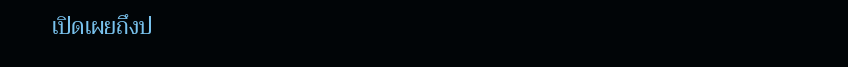เปิดเผยถึงป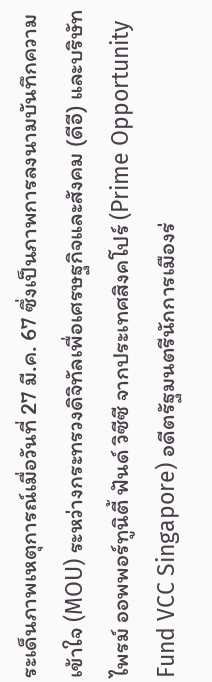ระเด็นภาพเหตุการณ์เมื่อวันที่ 27 มี.ค. 67 ซึ่งเป็นภาพการลงนามบันทึกความเข้าใจ (MOU) ระหว่างกระทรวงดิจิทัลเพื่อเศรษฐกิจและสังคม (ดีอี) และบริษัทไพรม์ ออพพอร์ทูนิตี้ ฟันด์ วิซีซี จากประเทศสิงคโปร์ (Prime Opportunity Fund VCC Singapore) อดีตรัฐมนตรีนักการเมืองร่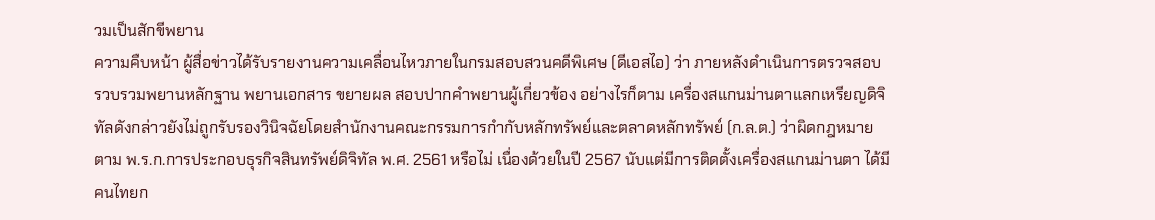วมเป็นสักขีพยาน
ความคืบหน้า ผู้สื่อข่าวได้รับรายงานความเคลื่อนไหวภายในกรมสอบสวนคดีพิเศษ (ดีเอสไอ) ว่า ภายหลังดำเนินการตรวจสอบ รวบรวมพยานหลักฐาน พยานเอกสาร ขยายผล สอบปากคำพยานผู้เกี่ยวข้อง อย่างไรก็ตาม เครื่องสแกนม่านตาแลกเหรียญดิจิทัลดังกล่าวยังไม่ถูกรับรองวินิจฉัยโดยสำนักงานคณะกรรมการกำกับหลักทรัพย์และตลาดหลักทรัพย์ (ก.ล.ต.) ว่าผิดกฎหมายตาม พ.ร.ก.การประกอบธุรกิจสินทรัพย์ดิจิทัล พ.ศ. 2561 หรือไม่ เนื่องด้วยในปี 2567 นับแต่มีการติดตั้งเครื่องสแกนม่านตา ได้มีคนไทยก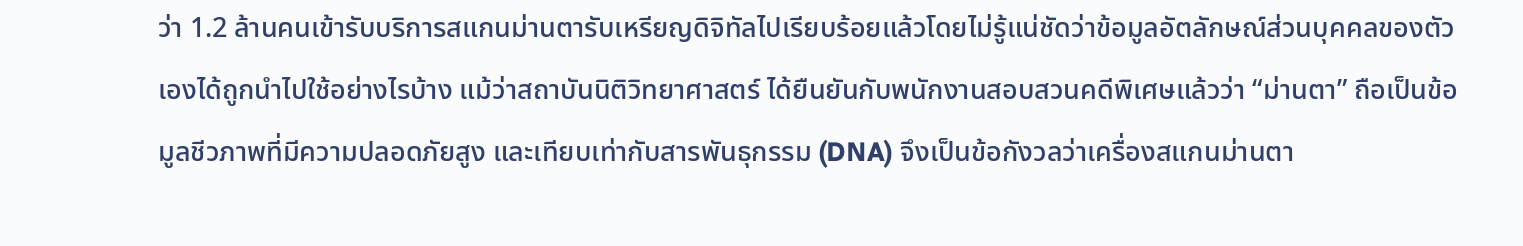ว่า 1.2 ล้านคนเข้ารับบริการสแกนม่านตารับเหรียญดิจิทัลไปเรียบร้อยแล้วโดยไม่รู้แน่ชัดว่าข้อมูลอัตลักษณ์ส่วนบุคคลของตัวเองได้ถูกนำไปใช้อย่างไรบ้าง แม้ว่าสถาบันนิติวิทยาศาสตร์ ได้ยืนยันกับพนักงานสอบสวนคดีพิเศษแล้วว่า “ม่านตา” ถือเป็นข้อมูลชีวภาพที่มีความปลอดภัยสูง และเทียบเท่ากับสารพันธุกรรม (DNA) จึงเป็นข้อกังวลว่าเครื่องสแกนม่านตา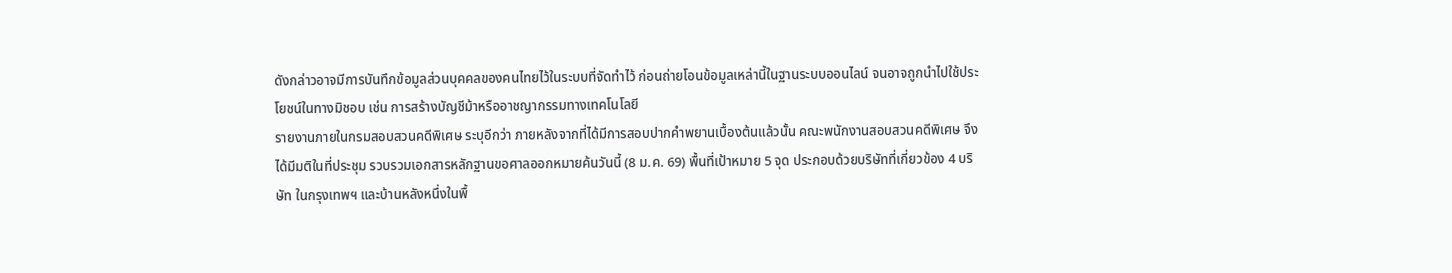ดังกล่าวอาจมีการบันทึกข้อมูลส่วนบุคคลของคนไทยไว้ในระบบที่จัดทำไว้ ก่อนถ่ายโอนข้อมูลเหล่านี้ในฐานระบบออนไลน์ จนอาจถูกนำไปใช้ประโยชน์ในทางมิชอบ เช่น การสร้างบัญชีม้าหรืออาชญากรรมทางเทคโนโลยี
รายงานภายในกรมสอบสวนคดีพิเศษ ระบุอีกว่า ภายหลังจากที่ได้มีการสอบปากคำพยานเบื้องต้นแล้วนั้น คณะพนักงานสอบสวนคดีพิเศษ จึงได้มีมติในที่ประชุม รวบรวมเอกสารหลักฐานขอศาลออกหมายค้นวันนี้ (8 ม.ค. 69) พื้นที่เป้าหมาย 5 จุด ประกอบด้วยบริษัทที่เกี่ยวข้อง 4 บริษัท ในกรุงเทพฯ และบ้านหลังหนึ่งในพื้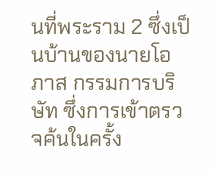นที่พระราม 2 ซึ่งเป็นบ้านของนายโอภาส กรรมการบริษัท ซึ่งการเข้าตรวจค้นในครั้ง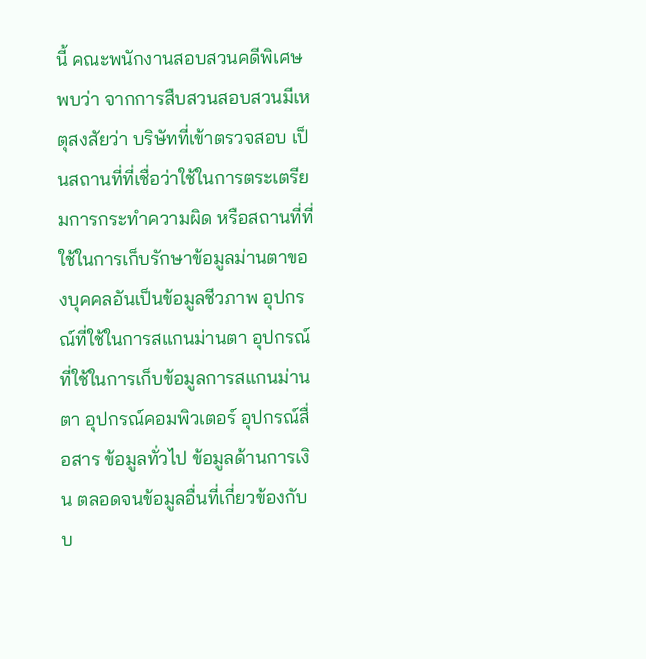นี้ คณะพนักงานสอบสวนคดีพิเศษ พบว่า จากการสืบสวนสอบสวนมีเหตุสงสัยว่า บริษัทที่เข้าตรวจสอบ เป็นสถานที่ที่เชื่อว่าใช้ในการตระเตรียมการกระทำความผิด หรือสถานที่ที่ใช้ในการเก็บรักษาข้อมูลม่านตาของบุคคลอันเป็นข้อมูลชีวภาพ อุปกรณ์ที่ใช้ในการสแกนม่านตา อุปกรณ์ที่ใช้ในการเก็บข้อมูลการสแกนม่านตา อุปกรณ์คอมพิวเตอร์ อุปกรณ์สื่อสาร ข้อมูลทั่วไป ข้อมูลด้านการเงิน ตลอดจนข้อมูลอื่นที่เกี่ยวข้องกับบ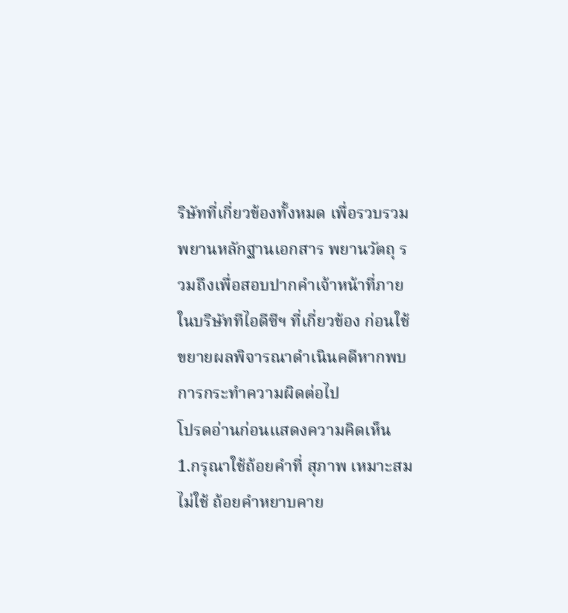ริษัทที่เกี่ยวข้องทั้งหมด เพื่อรวบรวมพยานหลักฐานเอกสาร พยานวัตถุ รวมถึงเพื่อสอบปากคำเจ้าหน้าที่ภายในบริษัททีไอดีซีฯ ที่เกี่ยวข้อง ก่อนใช้ขยายผลพิจารณาดำเนินคดีหากพบการกระทำความผิดต่อไป
โปรดอ่านก่อนแสดงความคิดเห็น
1.กรุณาใช้ถ้อยคำที่ สุภาพ เหมาะสม ไม่ใช้ ถ้อยคำหยาบคาย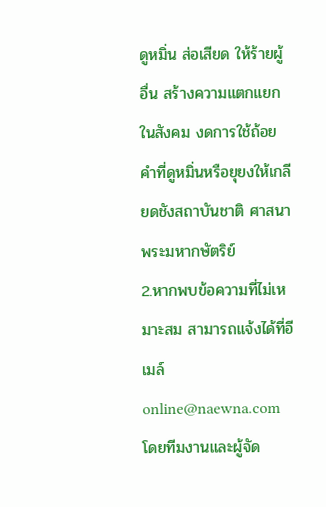ดูหมิ่น ส่อเสียด ให้ร้ายผู้อื่น สร้างความแตกแยกในสังคม งดการใช้ถ้อยคำที่ดูหมิ่นหรือยุยงให้เกลียดชังสถาบันชาติ ศาสนา พระมหากษัตริย์
2.หากพบข้อความที่ไม่เหมาะสม สามารถแจ้งได้ที่อีเมล์ online@naewna.com โดยทีมงานและผู้จัด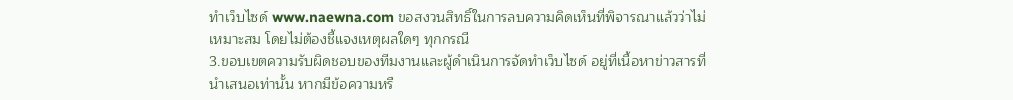ทำเว็บไซด์ www.naewna.com ขอสงวนสิทธิ์ในการลบความคิดเห็นที่พิจารณาแล้วว่าไม่เหมาะสม โดยไม่ต้องชี้แจงเหตุผลใดๆ ทุกกรณี
3.ขอบเขตความรับผิดชอบของทีมงานและผู้ดำเนินการจัดทำเว็บไซด์ อยู่ที่เนื้อหาข่าวสารที่นำเสนอเท่านั้น หากมีข้อความหรื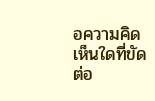อความคิดเห็นใดที่ขัดต่อ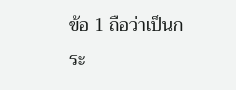ข้อ 1 ถือว่าเป็นกระ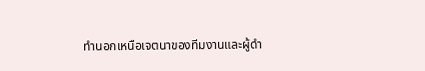ทำนอกเหนือเจตนาของทีมงานและผู้ดำ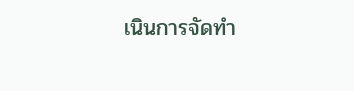เนินการจัดทำ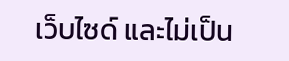เว็บไซด์ และไม่เป็น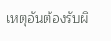เหตุอันต้องรับผิ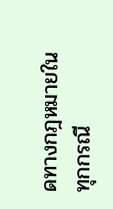ดทางกฎหมายในทุกกรณี